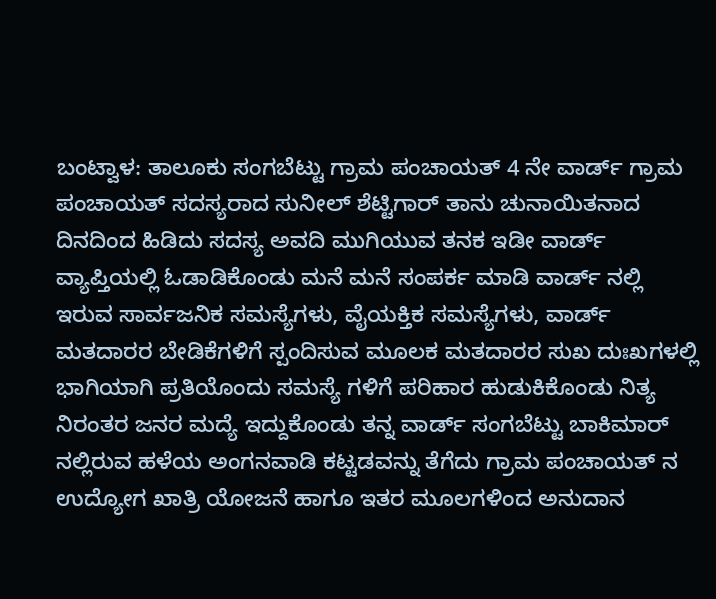ಬಂಟ್ವಾಳ: ತಾಲೂಕು ಸಂಗಬೆಟ್ಟು ಗ್ರಾಮ ಪಂಚಾಯತ್ 4 ನೇ ವಾರ್ಡ್ ಗ್ರಾಮ ಪಂಚಾಯತ್ ಸದಸ್ಯರಾದ ಸುನೀಲ್ ಶೆಟ್ಟಿಗಾರ್ ತಾನು ಚುನಾಯಿತನಾದ ದಿನದಿಂದ ಹಿಡಿದು ಸದಸ್ಯ ಅವದಿ ಮುಗಿಯುವ ತನಕ ಇಡೀ ವಾರ್ಡ್ ವ್ಯಾಪ್ತಿಯಲ್ಲಿ ಓಡಾಡಿಕೊಂಡು ಮನೆ ಮನೆ ಸಂಪರ್ಕ ಮಾಡಿ ವಾರ್ಡ್ ನಲ್ಲಿ ಇರುವ ಸಾರ್ವಜನಿಕ ಸಮಸ್ಯೆಗಳು, ವೈಯಕ್ತಿಕ ಸಮಸ್ಯೆಗಳು, ವಾರ್ಡ್ ಮತದಾರರ ಬೇಡಿಕೆಗಳಿಗೆ ಸ್ಪಂದಿಸುವ ಮೂಲಕ ಮತದಾರರ ಸುಖ ದುಃಖಗಳಲ್ಲಿ ಭಾಗಿಯಾಗಿ ಪ್ರತಿಯೊಂದು ಸಮಸ್ಯೆ ಗಳಿಗೆ ಪರಿಹಾರ ಹುಡುಕಿಕೊಂಡು ನಿತ್ಯ ನಿರಂತರ ಜನರ ಮದ್ಯೆ ಇದ್ದುಕೊಂಡು ತನ್ನ ವಾರ್ಡ್ ಸಂಗಬೆಟ್ಟು ಬಾಕಿಮಾರ್ ನಲ್ಲಿರುವ ಹಳೆಯ ಅಂಗನವಾಡಿ ಕಟ್ಟಡವನ್ನು ತೆಗೆದು ಗ್ರಾಮ ಪಂಚಾಯತ್ ನ ಉದ್ಯೋಗ ಖಾತ್ರಿ ಯೋಜನೆ ಹಾಗೂ ಇತರ ಮೂಲಗಳಿಂದ ಅನುದಾನ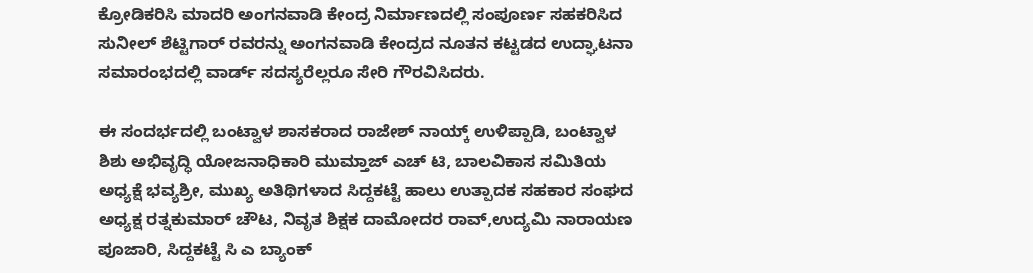ಕ್ರೋಡಿಕರಿಸಿ ಮಾದರಿ ಅಂಗನವಾಡಿ ಕೇಂದ್ರ ನಿರ್ಮಾಣದಲ್ಲಿ ಸಂಪೂರ್ಣ ಸಹಕರಿಸಿದ ಸುನೀಲ್ ಶೆಟ್ಟಿಗಾರ್ ರವರನ್ನು ಅಂಗನವಾಡಿ ಕೇಂದ್ರದ ನೂತನ ಕಟ್ಟಡದ ಉದ್ಘಾಟನಾ ಸಮಾರಂಭದಲ್ಲಿ ವಾರ್ಡ್ ಸದಸ್ಯರೆಲ್ಲರೂ ಸೇರಿ ಗೌರವಿಸಿದರು.

ಈ ಸಂದರ್ಭದಲ್ಲಿ ಬಂಟ್ವಾಳ ಶಾಸಕರಾದ ರಾಜೇಶ್ ನಾಯ್ಕ್ ಉಳಿಪ್ಪಾಡಿ, ಬಂಟ್ವಾಳ ಶಿಶು ಅಭಿವೃದ್ಧಿ ಯೋಜನಾಧಿಕಾರಿ ಮುಮ್ತಾಜ್ ಎಚ್ ಟಿ, ಬಾಲವಿಕಾಸ ಸಮಿತಿಯ ಅಧ್ಯಕ್ಷೆ ಭವ್ಯಶ್ರೀ, ಮುಖ್ಯ ಅತಿಥಿಗಳಾದ ಸಿದ್ದಕಟ್ಟೆ ಹಾಲು ಉತ್ಪಾದಕ ಸಹಕಾರ ಸಂಘದ ಅಧ್ಯಕ್ಷ ರತ್ನಕುಮಾರ್ ಚೌಟ, ನಿವೃತ ಶಿಕ್ಷಕ ದಾಮೋದರ ರಾವ್,ಉದ್ಯಮಿ ನಾರಾಯಣ ಪೂಜಾರಿ, ಸಿದ್ದಕಟ್ಟೆ ಸಿ ಎ ಬ್ಯಾಂಕ್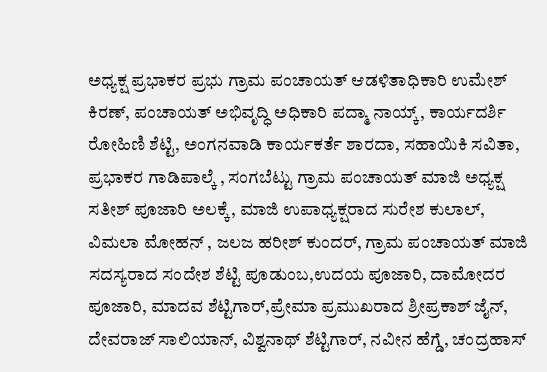ಅಧ್ಯಕ್ಷ ಪ್ರಭಾಕರ ಪ್ರಭು ಗ್ರಾಮ ಪಂಚಾಯತ್ ಆಡಳಿತಾಧಿಕಾರಿ ಉಮೇಶ್ ಕಿರಣ್, ಪಂಚಾಯತ್ ಅಭಿವೃದ್ಧಿ ಅಧಿಕಾರಿ ಪದ್ಮಾ ನಾಯ್ಕ್, ಕಾರ್ಯದರ್ಶಿ ರೋಹಿಣಿ ಶೆಟ್ಟಿ, ಅಂಗನವಾಡಿ ಕಾರ್ಯಕರ್ತೆ ಶಾರದಾ, ಸಹಾಯಿಕಿ ಸವಿತಾ, ಪ್ರಭಾಕರ ಗಾಡಿಪಾಲ್ಕೆ , ಸಂಗಬೆಟ್ಟು ಗ್ರಾಮ ಪಂಚಾಯತ್ ಮಾಜಿ ಅಧ್ಯಕ್ಷ ಸತೀಶ್ ಪೂಜಾರಿ ಅಲಕ್ಕೆ, ಮಾಜಿ ಉಪಾಧ್ಯಕ್ಷರಾದ ಸುರೇಶ ಕುಲಾಲ್, ವಿಮಲಾ ಮೋಹನ್ , ಜಲಜ ಹರೀಶ್ ಕುಂದರ್, ಗ್ರಾಮ ಪಂಚಾಯತ್ ಮಾಜಿ ಸದಸ್ಯರಾದ ಸಂದೇಶ ಶೆಟ್ಟಿ ಪೂಡುಂಬ,ಉದಯ ಪೂಜಾರಿ, ದಾಮೋದರ ಪೂಜಾರಿ, ಮಾದವ ಶೆಟ್ಟಿಗಾರ್,ಪ್ರೇಮಾ ಪ್ರಮುಖರಾದ ಶ್ರೀಪ್ರಕಾಶ್ ಜೈನ್, ದೇವರಾಜ್ ಸಾಲಿಯಾನ್, ವಿಶ್ವನಾಥ್ ಶೆಟ್ಟಿಗಾರ್, ನವೀನ ಹೆಗ್ಡೆ, ಚಂದ್ರಹಾಸ್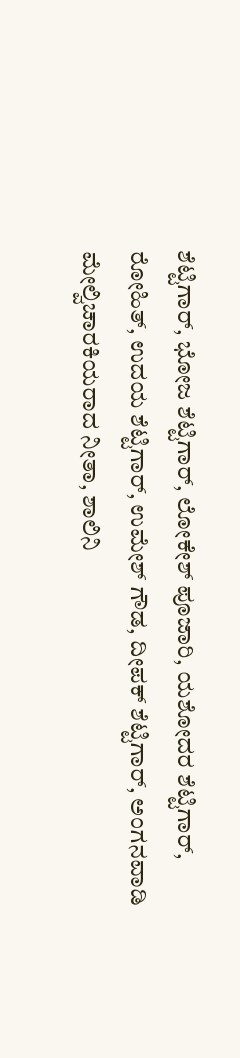ಶೆಟ್ಟಿಗಾರ್, ಭೋಜ ಶೆಟ್ಟಿಗಾರ್, ಲೋಕೇಶ್ ಪೂಜಾರಿ, ಯಶೋದರ ಶೆಟ್ಟಿಗಾರ್, ರೋಹಿತ್, ಉದಯ ಶೆಟ್ಟಿಗಾರ್, ಉಮೇಶ್ ಗೌಡ, ದೀಪಕ್ ಶೆಟ್ಟಿಗಾರ್, ಅಂಗನವಾಡಿ ಮೇಲ್ವಿಚಾರಕಿಯರಾದ ನೀತಾ, ಶಾಲಿನಿ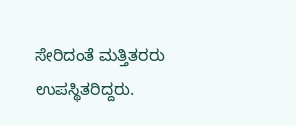ಸೇರಿದಂತೆ ಮತ್ತಿತರರು ಉಪಸ್ಥಿತರಿದ್ದರು.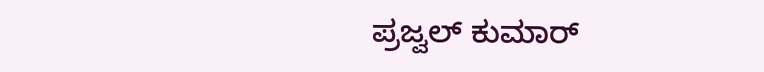ಪ್ರಜ್ವಲ್ ಕುಮಾರ್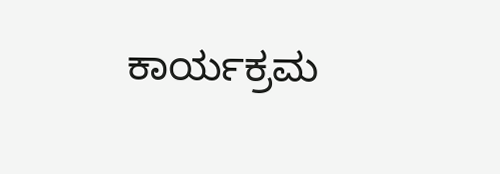ಕಾರ್ಯಕ್ರಮ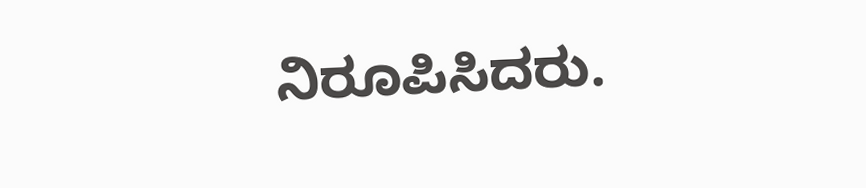ನಿರೂಪಿಸಿದರು.